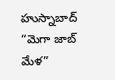హుస్నాబాద్ “మెగా జాబ్ మేళ”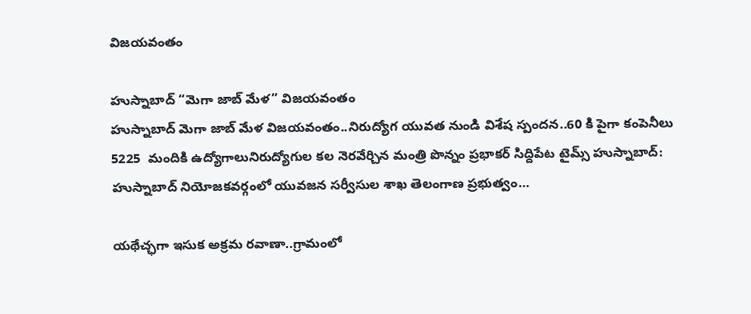విజయవంతం

హుస్నాబాద్ “మెగా జాబ్ మేళ” విజయవంతం
హుస్నాబాద్ మెగా జాబ్ మేళ విజయవంతం..నిరుద్యోగ యువత నుండి విశేష స్పందన..60 కి పైగా కంపెనీలు 5225  మందికి ఉద్యోగాలునిరుద్యోగుల కల నెరవేర్చిన మంత్రి పొన్నం ప్రభాకర్ సిద్దిపేట టైమ్స్ హుస్నాబాద్: హుస్నాబాద్ నియోజకవర్గంలో యువజన సర్వీసుల శాఖ తెలంగాణ ప్రభుత్వం…

యథేచ్ఛగా ఇసుక అక్రమ రవాణా..గ్రామంలో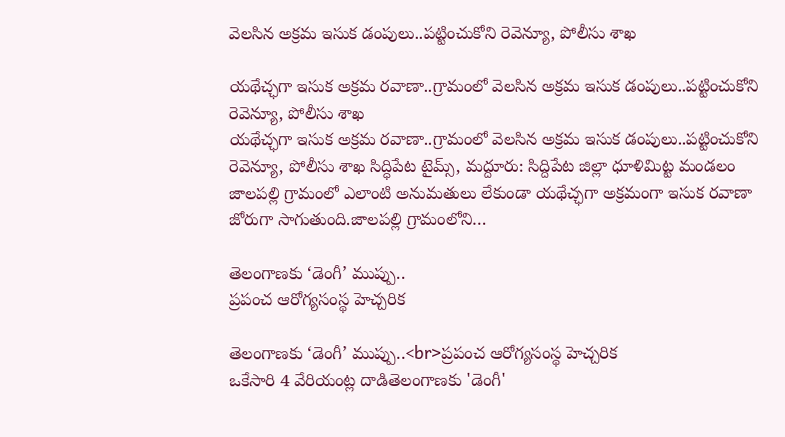వెలసిన అక్రమ ఇసుక డంపులు..పట్టించుకోని రెవెన్యూ, పోలీసు శాఖ

యథేచ్ఛగా ఇసుక అక్రమ రవాణా..గ్రామంలో వెలసిన అక్రమ ఇసుక డంపులు..పట్టించుకోని రెవెన్యూ, పోలీసు శాఖ
యథేచ్ఛగా ఇసుక అక్రమ రవాణా..గ్రామంలో వెలసిన అక్రమ ఇసుక డంపులు..పట్టించుకోని రెవెన్యూ, పోలీసు శాఖ సిద్ధిపేట టైమ్స్, మద్దూరు: సిద్దిపేట జిల్లా ధూళిమిట్ట మండలం జాలపల్లి గ్రామంలో ఎలాంటి అనుమతులు లేకుండా యథేచ్ఛగా అక్రమంగా ఇసుక రవాణా జోరుగా సాగుతుంది.జాలపల్లి గ్రామంలోని…

తెలంగాణకు ‘డెంగీ’ ముప్పు..
ప్రపంచ ఆరోగ్యసంస్థ హెచ్చరిక

తెలంగాణకు ‘డెంగీ’ ముప్పు..<br>ప్రపంచ ఆరోగ్యసంస్థ హెచ్చరిక
ఒకేసారి 4 వేరియంట్ల దాడితెలంగాణకు 'డెంగీ'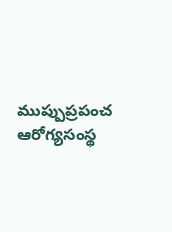ముప్పుప్రపంచ ఆరోగ్యసంస్థ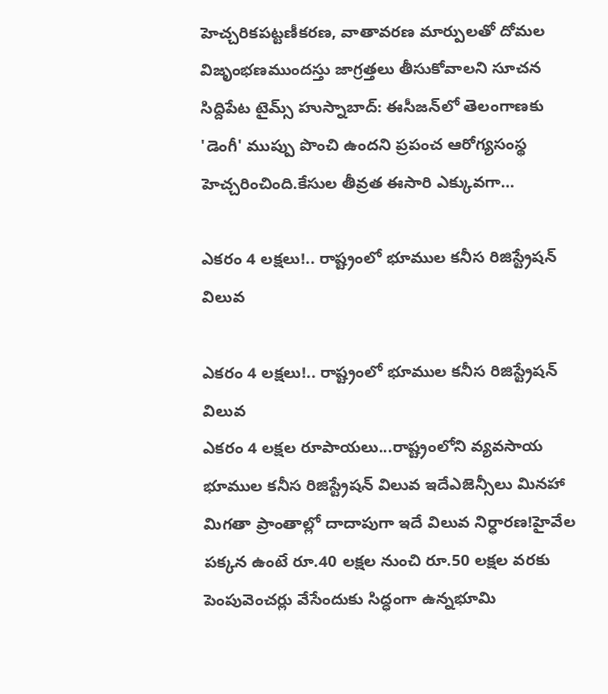హెచ్చరికపట్టణీకరణ, వాతావరణ మార్పులతో దోమల విజృంభణముందస్తు జాగ్రత్తలు తీసుకోవాలని సూచన సిద్దిపేట టైమ్స్ హుస్నాబాద్: ఈసీజన్‌లో తెలంగాణకు 'డెంగీ' ముప్పు పొంచి ఉందని ప్రపంచ ఆరోగ్యసంస్థ హెచ్చరించింది.కేసుల తీవ్రత ఈసారి ఎక్కువగా…

ఎకరం 4 లక్షలు!.. రాష్ట్రంలో భూముల కనీస రిజిస్ట్రేషన్‌ విలువ

ఎకరం 4 లక్షలు!.. రాష్ట్రంలో భూముల కనీస రిజిస్ట్రేషన్‌ విలువ
ఎకరం 4 లక్షల రూపాయలు...రాష్ట్రంలోని వ్యవసాయ భూముల కనీస రిజిస్ట్రేషన్‌ విలువ ఇదేఎజెన్సీలు మినహా మిగతా ప్రాంతాల్లో దాదాపుగా ఇదే విలువ నిర్ధారణ!హైవేల పక్కన ఉంటే రూ.40 లక్షల నుంచి రూ.50 లక్షల వరకు పెంపువెంచర్లు వేసేందుకు సిద్ధంగా ఉన్నభూమి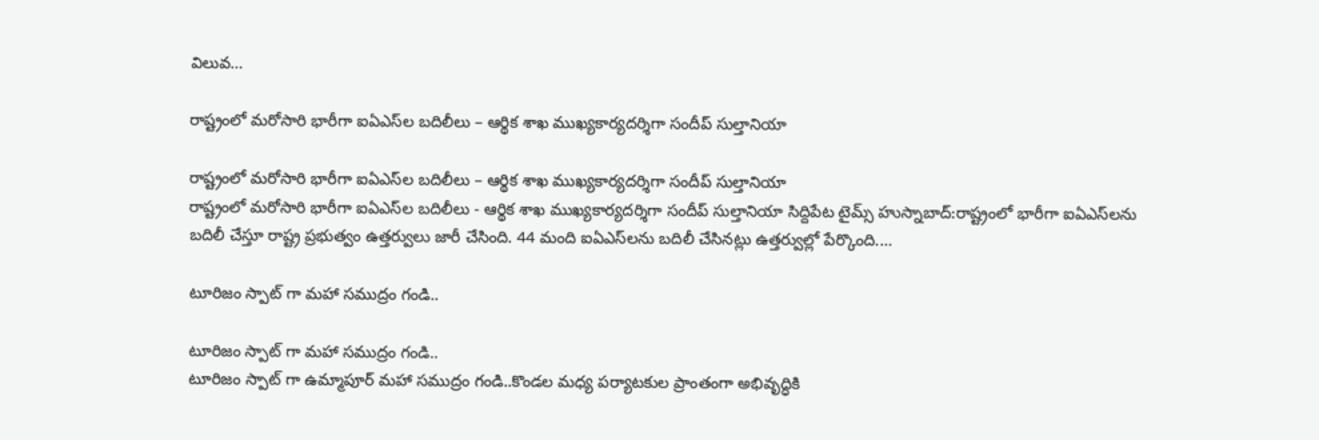విలువ…

రాష్ట్రంలో మరోసారి భారీగా ఐఏఎస్‌ల బదిలీలు – ఆర్థిక శాఖ ముఖ్యకార్యదర్శిగా సందీప్‌ సుల్తానియా

రాష్ట్రంలో మరోసారి భారీగా ఐఏఎస్‌ల బదిలీలు – ఆర్థిక శాఖ ముఖ్యకార్యదర్శిగా సందీప్‌ సుల్తానియా
రాష్ట్రంలో మరోసారి భారీగా ఐఏఎస్‌ల బదిలీలు - ఆర్థిక శాఖ ముఖ్యకార్యదర్శిగా సందీప్‌ సుల్తానియా సిద్దిపేట టైమ్స్ హుస్నాబాద్:రాష్ట్రంలో భారీగా ఐఏఎస్‌లను బదిలీ చేస్తూ రాష్ట్ర ప్రభుత్వం ఉత్తర్వులు జారీ చేసింది. 44 మంది ఐఏఎస్‌లను బదిలీ చేసినట్లు ఉత్తర్వుల్లో పేర్కొంది.…

టూరిజం స్పాట్ గా మహా సముద్రం గండి..

టూరిజం స్పాట్ గా మహా సముద్రం గండి..
టూరిజం స్పాట్ గా ఉమ్మాపూర్ మహా సముద్రం గండి..కొండల మధ్య పర్యాటకుల ప్రాంతంగా అభివృద్ధికి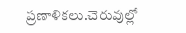ప్రణాళికలు.చెరువుల్లో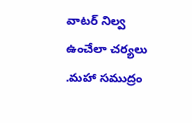వాటర్ నిల్వ ఉంచేలా చర్యలు .మహా సముద్రం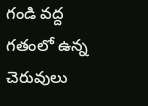గండి వద్ద గతంలో ఉన్న చెరువులు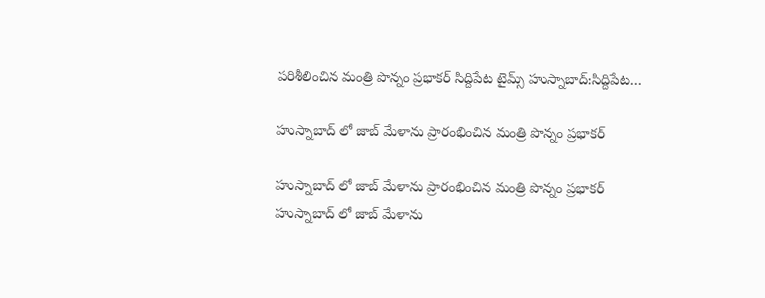పరిశీలించిన మంత్రి పొన్నం ప్రభాకర్ సిద్దిపేట టైమ్స్ హుస్నాబాద్:సిద్దిపేట…

హుస్నాబాద్ లో జాబ్ మేళాను ప్రారంభించిన మంత్రి పొన్నం ప్రభాకర్

హుస్నాబాద్ లో జాబ్ మేళాను ప్రారంభించిన మంత్రి పొన్నం ప్రభాకర్
హుస్నాబాద్ లో జాబ్ మేళాను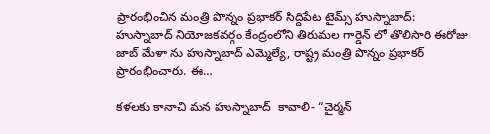ప్రారంభించిన మంత్రి పొన్నం ప్రభాకర్ సిద్దిపేట టైమ్స్ హుస్నాబాద్: హుస్నాబాద్ నియోజకవర్గం కేంద్రంలోని తిరుమల గార్డెన్ లో తొలిసారి ఈరోజు జాబ్ మేళా ను హుస్నాబాద్ ఎమ్మెల్యే, రాష్ట్ర మంత్రి పొన్నం ప్రభాకర్ ప్రారంభించారు. ఈ…

కళలకు కానాచి మన హుస్నాబాద్  కావాలి- “చైర్మన్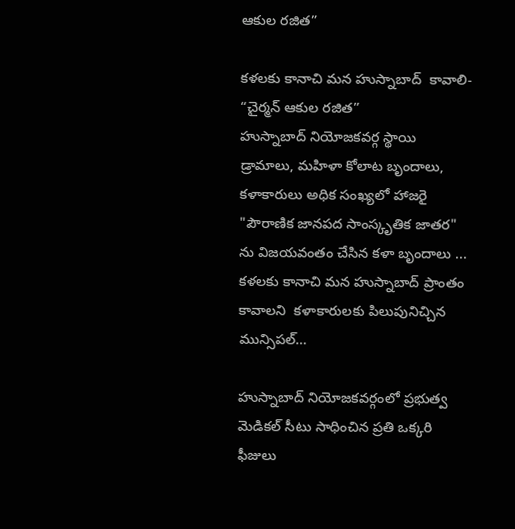ఆకుల రజిత”

కళలకు కానాచి మన హుస్నాబాద్  కావాలి- “చైర్మన్ ఆకుల రజిత”
హుస్నాబాద్ నియోజకవర్గ స్థాయి డ్రామాలు, మహిళా కోలాట బృందాలు, కళాకారులు అధిక సంఖ్యలో హాజరై "పౌరాణిక జానపద సాంస్కృతిక జాతర" ను విజయవంతం చేసిన కళా బృందాలు ... కళలకు కానాచి మన హుస్నాబాద్ ప్రాంతం కావాలని  కళాకారులకు పిలుపునిచ్చిన మున్సిపల్…

హుస్నాబాద్ నియోజకవర్గంలో ప్రభుత్వ మెడికల్ సీటు సాధించిన ప్రతి ఒక్కరి ఫీజులు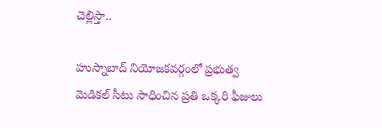చెల్లిస్తా..

హుస్నాబాద్ నియోజకవర్గంలో ప్రభుత్వ మెడికల్ సీటు సాధించిన ప్రతి ఒక్కరి ఫీజులు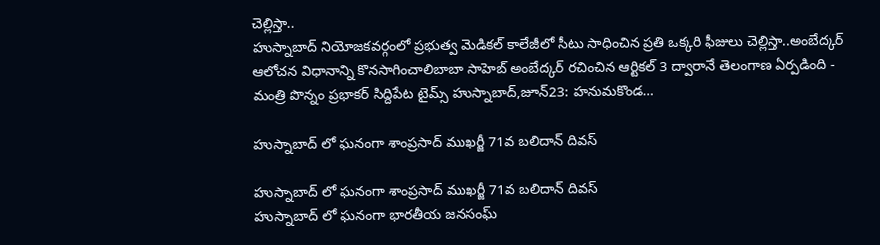చెల్లిస్తా..
హుస్నాబాద్ నియోజకవర్గంలో ప్రభుత్వ మెడికల్ కాలేజీలో సీటు సాధించిన ప్రతి ఒక్కరి ఫీజులు చెల్లిస్తా..అంబేద్కర్ ఆలోచన విధానాన్ని కొనసాగించాలిబాబా సాహెబ్ అంబేద్కర్ రచించిన ఆర్టికల్ 3 ద్వారానే తెలంగాణ ఏర్పడింది - మంత్రి పొన్నం ప్రభాకర్ సిద్దిపేట టైమ్స్ హుస్నాబాద్,జూన్23: హనుమకొండ…

హుస్నాబాద్ లో ఘనంగా శాంప్రసాద్ ముఖర్జీ 71వ బలిదాన్ దివస్

హుస్నాబాద్ లో ఘనంగా శాంప్రసాద్ ముఖర్జీ 71వ బలిదాన్ దివస్
హుస్నాబాద్ లో ఘనంగా భారతీయ జనసంఘ్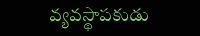వ్యవస్థాపకుడు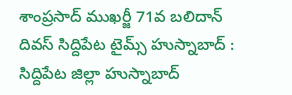శాంప్రసాద్ ముఖర్జీ 71వ బలిదాన్ దివస్ సిద్దిపేట టైమ్స్ హుస్నాబాద్ : సిద్దిపేట జిల్లా హుస్నాబాద్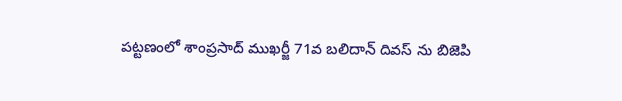పట్టణంలో శాంప్రసాద్ ముఖర్జీ 71వ బలిదాన్ దివస్ ను బిజెపి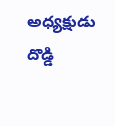అధ్యక్షుడు దొడ్డి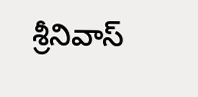శ్రీనివాస్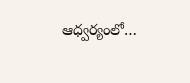ఆధ్వర్యంలో…